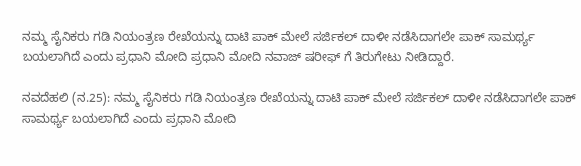ನಮ್ಮ ಸೈನಿಕರು ಗಡಿ ನಿಯಂತ್ರಣ ರೇಖೆಯನ್ನು ದಾಟಿ ಪಾಕ್ ಮೇಲೆ ಸರ್ಜಿಕಲ್ ದಾಳೀ ನಡೆಸಿದಾಗಲೇ ಪಾಕ್ ಸಾಮರ್ಥ್ಯ ಬಯಲಾಗಿದೆ ಎಂದು ಪ್ರಧಾನಿ ಮೋದಿ ಪ್ರಧಾನಿ ಮೋದಿ ನವಾಜ್ ಷರೀಫ್ ಗೆ ತಿರುಗೇಟು ನೀಡಿದ್ದಾರೆ.

ನವದೆಹಲಿ (ನ.25): ನಮ್ಮ ಸೈನಿಕರು ಗಡಿ ನಿಯಂತ್ರಣ ರೇಖೆಯನ್ನು ದಾಟಿ ಪಾಕ್ ಮೇಲೆ ಸರ್ಜಿಕಲ್ ದಾಳೀ ನಡೆಸಿದಾಗಲೇ ಪಾಕ್ ಸಾಮರ್ಥ್ಯ ಬಯಲಾಗಿದೆ ಎಂದು ಪ್ರಧಾನಿ ಮೋದಿ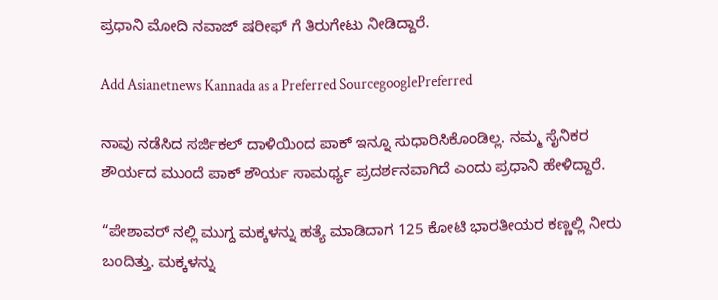ಪ್ರಧಾನಿ ಮೋದಿ ನವಾಜ್ ಷರೀಫ್ ಗೆ ತಿರುಗೇಟು ನೀಡಿದ್ದಾರೆ.

Add Asianetnews Kannada as a Preferred SourcegooglePreferred

ನಾವು ನಡೆಸಿದ ಸರ್ಜಿಕಲ್ ದಾಳಿಯಿಂದ ಪಾಕ್ ಇನ್ನೂ ಸುಧಾರಿಸಿಕೊಂಡಿಲ್ಲ. ನಮ್ಮ ಸೈನಿಕರ ಶೌರ್ಯದ ಮುಂದೆ ಪಾಕ್ ಶೌರ್ಯ ಸಾಮರ್ಥ್ಯ ಪ್ರದರ್ಶನವಾಗಿದೆ ಎಂದು ಪ್ರಧಾನಿ ಹೇಳಿದ್ದಾರೆ.

“ಪೇಶಾವರ್ ನಲ್ಲಿ ಮುಗ್ದ ಮಕ್ಕಳನ್ನು ಹತ್ಯೆ ಮಾಡಿದಾಗ 125 ಕೋಟಿ ಭಾರತೀಯರ ಕಣ್ಣಲ್ಲಿ ನೀರು ಬಂದಿತ್ತು. ಮಕ್ಕಳನ್ನು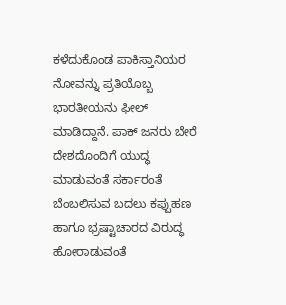ಕಳೆದುಕೊಂಡ ಪಾಕಿಸ್ತಾನಿಯರ ನೋವನ್ನು ಪ್ರತಿಯೊಬ್ಬ ಭಾರತೀಯನು ಫೀಲ್ ಮಾಡಿದ್ದಾನೆ. ಪಾಕ್ ಜನರು ಬೇರೆ ದೇಶದೊಂದಿಗೆ ಯುದ್ಧ ಮಾಡುವಂತೆ ಸರ್ಕಾರಂತೆ ಬೆಂಬಲಿಸುವ ಬದಲು ಕಪ್ಪುಹಣ ಹಾಗೂ ಭ್ರಷ್ಟಾಚಾರದ ವಿರುದ್ಧ ಹೋರಾಡುವಂತೆ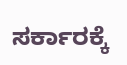ಸರ್ಕಾರಕ್ಕೆ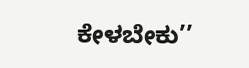ಕೇಳಬೇಕು’’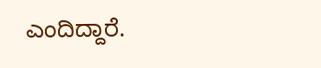ಎಂದಿದ್ದಾರೆ.